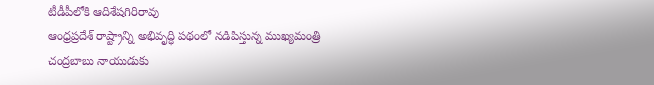టీడీపీలోకి ఆదిశేషగిరిరావు
ఆంధ్రప్రదేశ్ రాష్ట్రాన్ని అభివృద్ధి పథంలో నడిపిస్తున్న ముఖ్యమంత్రి చంద్రబాబు నాయుడుకు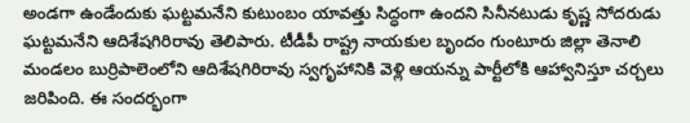అండగా ఉండేందుకు ఘట్టమనేని కుటుంబం యావత్తు సిద్ధంగా ఉందని సినీనటుడు కృష్ణ సోదరుడు ఘట్టమనేని ఆదిశేషగిరిరావు తెలిపారు. టీడీపీ రాష్ట్ర నాయకుల బృందం గుంటూరు జిల్లా తెనాలి మండలం బుర్రిపాలెంలోని ఆదిశేషగిరిరావు స్వగృహానికి వెళ్లి ఆయన్ను పార్టీలోకి ఆహ్వానిస్తూ చర్చలు జరిపింది. ఈ సందర్భంగా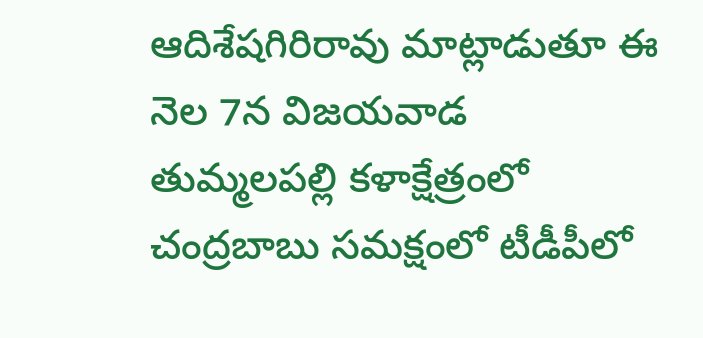ఆదిశేషగిరిరావు మాట్లాడుతూ ఈ నెల 7న విజయవాడ తుమ్మలపల్లి కళాక్షేత్రంలో చంద్రబాబు సమక్షంలో టీడీపీలో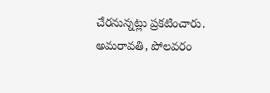చేరనున్నట్లు ప్రకటించారు. అమరావతి, పోలవరం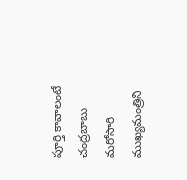పూర్తి కావాలంటే చంద్రబాబు మరోసారి ముఖ్యమంత్రిని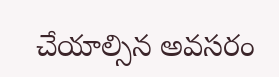చేయాల్సిన అవసరం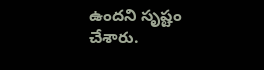ఉందని సృష్టం చేశారు.